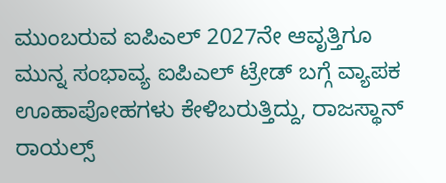ಮುಂಬರುವ ಐಪಿಎಲ್ 2027ನೇ ಆವೃತ್ತಿಗೂ ಮುನ್ನ ಸಂಭಾವ್ಯ ಐಪಿಎಲ್ ಟ್ರೇಡ್ ಬಗ್ಗೆ ವ್ಯಾಪಕ ಊಹಾಪೋಹಗಳು ಕೇಳಿಬರುತ್ತಿದ್ದು, ರಾಜಸ್ಥಾನ್ ರಾಯಲ್ಸ್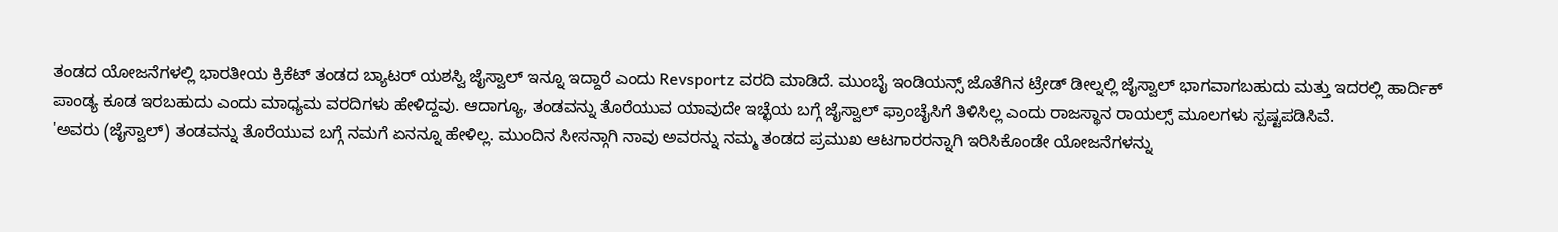ತಂಡದ ಯೋಜನೆಗಳಲ್ಲಿ ಭಾರತೀಯ ಕ್ರಿಕೆಟ್ ತಂಡದ ಬ್ಯಾಟರ್ ಯಶಸ್ವಿ ಜೈಸ್ವಾಲ್ ಇನ್ನೂ ಇದ್ದಾರೆ ಎಂದು Revsportz ವರದಿ ಮಾಡಿದೆ. ಮುಂಬೈ ಇಂಡಿಯನ್ಸ್ ಜೊತೆಗಿನ ಟ್ರೇಡ್ ಡೀಲ್ನಲ್ಲಿ ಜೈಸ್ವಾಲ್ ಭಾಗವಾಗಬಹುದು ಮತ್ತು ಇದರಲ್ಲಿ ಹಾರ್ದಿಕ್ ಪಾಂಡ್ಯ ಕೂಡ ಇರಬಹುದು ಎಂದು ಮಾಧ್ಯಮ ವರದಿಗಳು ಹೇಳಿದ್ದವು. ಆದಾಗ್ಯೂ, ತಂಡವನ್ನು ತೊರೆಯುವ ಯಾವುದೇ ಇಚ್ಛೆಯ ಬಗ್ಗೆ ಜೈಸ್ವಾಲ್ ಫ್ರಾಂಚೈಸಿಗೆ ತಿಳಿಸಿಲ್ಲ ಎಂದು ರಾಜಸ್ಥಾನ ರಾಯಲ್ಸ್ ಮೂಲಗಳು ಸ್ಪಷ್ಟಪಡಿಸಿವೆ.
'ಅವರು (ಜೈಸ್ವಾಲ್) ತಂಡವನ್ನು ತೊರೆಯುವ ಬಗ್ಗೆ ನಮಗೆ ಏನನ್ನೂ ಹೇಳಿಲ್ಲ. ಮುಂದಿನ ಸೀಸನ್ಗಾಗಿ ನಾವು ಅವರನ್ನು ನಮ್ಮ ತಂಡದ ಪ್ರಮುಖ ಆಟಗಾರರನ್ನಾಗಿ ಇರಿಸಿಕೊಂಡೇ ಯೋಜನೆಗಳನ್ನು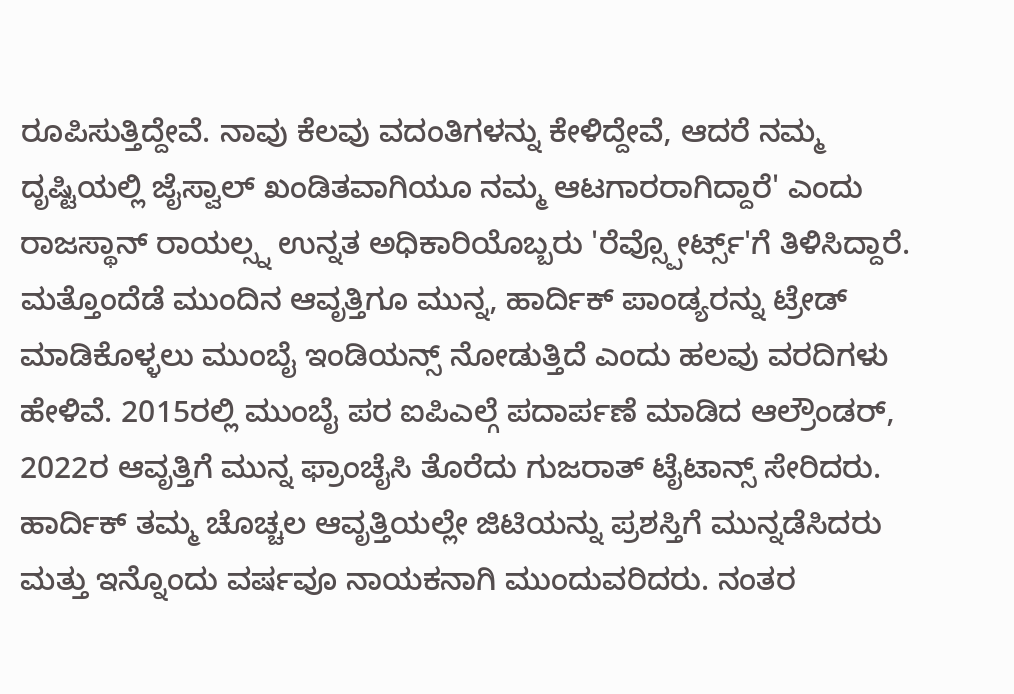ರೂಪಿಸುತ್ತಿದ್ದೇವೆ. ನಾವು ಕೆಲವು ವದಂತಿಗಳನ್ನು ಕೇಳಿದ್ದೇವೆ, ಆದರೆ ನಮ್ಮ ದೃಷ್ಟಿಯಲ್ಲಿ ಜೈಸ್ವಾಲ್ ಖಂಡಿತವಾಗಿಯೂ ನಮ್ಮ ಆಟಗಾರರಾಗಿದ್ದಾರೆ' ಎಂದು ರಾಜಸ್ಥಾನ್ ರಾಯಲ್ಸ್ನ ಉನ್ನತ ಅಧಿಕಾರಿಯೊಬ್ಬರು 'ರೆವ್ಸ್ಪೋರ್ಟ್ಸ್'ಗೆ ತಿಳಿಸಿದ್ದಾರೆ.
ಮತ್ತೊಂದೆಡೆ ಮುಂದಿನ ಆವೃತ್ತಿಗೂ ಮುನ್ನ, ಹಾರ್ದಿಕ್ ಪಾಂಡ್ಯರನ್ನು ಟ್ರೇಡ್ ಮಾಡಿಕೊಳ್ಳಲು ಮುಂಬೈ ಇಂಡಿಯನ್ಸ್ ನೋಡುತ್ತಿದೆ ಎಂದು ಹಲವು ವರದಿಗಳು ಹೇಳಿವೆ. 2015ರಲ್ಲಿ ಮುಂಬೈ ಪರ ಐಪಿಎಲ್ಗೆ ಪದಾರ್ಪಣೆ ಮಾಡಿದ ಆಲ್ರೌಂಡರ್, 2022ರ ಆವೃತ್ತಿಗೆ ಮುನ್ನ ಫ್ರಾಂಚೈಸಿ ತೊರೆದು ಗುಜರಾತ್ ಟೈಟಾನ್ಸ್ ಸೇರಿದರು. ಹಾರ್ದಿಕ್ ತಮ್ಮ ಚೊಚ್ಚಲ ಆವೃತ್ತಿಯಲ್ಲೇ ಜಿಟಿಯನ್ನು ಪ್ರಶಸ್ತಿಗೆ ಮುನ್ನಡೆಸಿದರು ಮತ್ತು ಇನ್ನೊಂದು ವರ್ಷವೂ ನಾಯಕನಾಗಿ ಮುಂದುವರಿದರು. ನಂತರ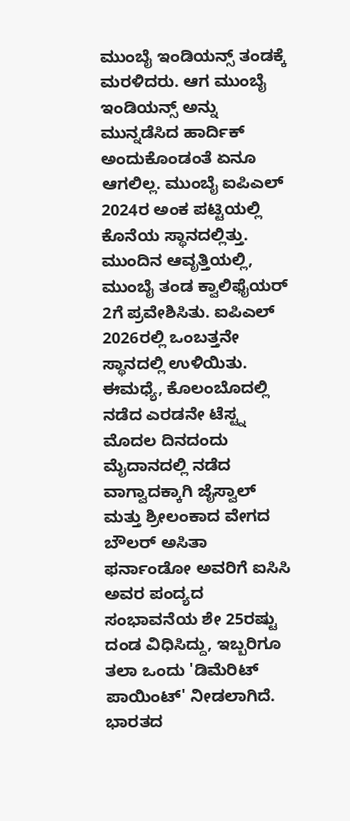ಮುಂಬೈ ಇಂಡಿಯನ್ಸ್ ತಂಡಕ್ಕೆ ಮರಳಿದರು. ಆಗ ಮುಂಬೈ ಇಂಡಿಯನ್ಸ್ ಅನ್ನು ಮುನ್ನಡೆಸಿದ ಹಾರ್ದಿಕ್ ಅಂದುಕೊಂಡಂತೆ ಏನೂ ಆಗಲಿಲ್ಲ. ಮುಂಬೈ ಐಪಿಎಲ್ 2024ರ ಅಂಕ ಪಟ್ಟಿಯಲ್ಲಿ ಕೊನೆಯ ಸ್ಥಾನದಲ್ಲಿತ್ತು. ಮುಂದಿನ ಆವೃತ್ತಿಯಲ್ಲಿ, ಮುಂಬೈ ತಂಡ ಕ್ವಾಲಿಫೈಯರ್ 2ಗೆ ಪ್ರವೇಶಿಸಿತು. ಐಪಿಎಲ್ 2026ರಲ್ಲಿ ಒಂಬತ್ತನೇ ಸ್ಥಾನದಲ್ಲಿ ಉಳಿಯಿತು.
ಈಮಧ್ಯೆ, ಕೊಲಂಬೊದಲ್ಲಿ ನಡೆದ ಎರಡನೇ ಟೆಸ್ಟ್ನ ಮೊದಲ ದಿನದಂದು ಮೈದಾನದಲ್ಲಿ ನಡೆದ ವಾಗ್ವಾದಕ್ಕಾಗಿ ಜೈಸ್ವಾಲ್ ಮತ್ತು ಶ್ರೀಲಂಕಾದ ವೇಗದ ಬೌಲರ್ ಅಸಿತಾ ಫರ್ನಾಂಡೋ ಅವರಿಗೆ ಐಸಿಸಿ ಅವರ ಪಂದ್ಯದ ಸಂಭಾವನೆಯ ಶೇ 25ರಷ್ಟು ದಂಡ ವಿಧಿಸಿದ್ದು, ಇಬ್ಬರಿಗೂ ತಲಾ ಒಂದು 'ಡಿಮೆರಿಟ್ ಪಾಯಿಂಟ್' ನೀಡಲಾಗಿದೆ.
ಭಾರತದ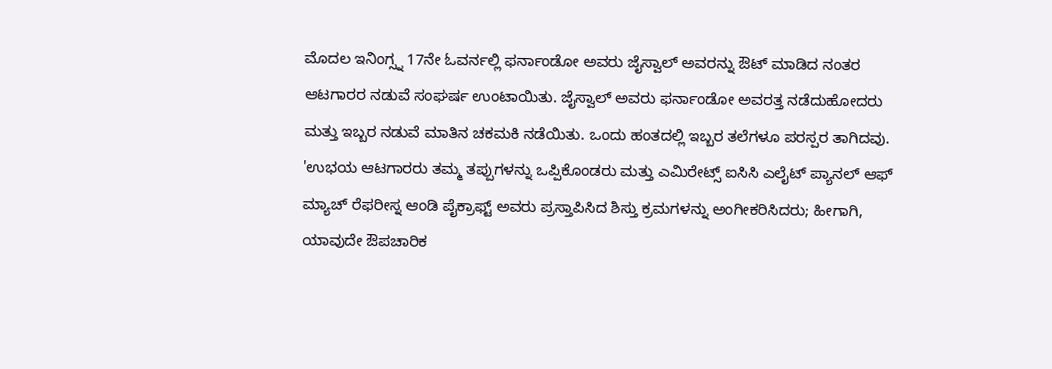ಮೊದಲ ಇನಿಂಗ್ಸ್ನ 17ನೇ ಓವರ್ನಲ್ಲಿ ಫರ್ನಾಂಡೋ ಅವರು ಜೈಸ್ವಾಲ್ ಅವರನ್ನು ಔಟ್ ಮಾಡಿದ ನಂತರ ಆಟಗಾರರ ನಡುವೆ ಸಂಘರ್ಷ ಉಂಟಾಯಿತು. ಜೈಸ್ವಾಲ್ ಅವರು ಫರ್ನಾಂಡೋ ಅವರತ್ತ ನಡೆದುಹೋದರು ಮತ್ತು ಇಬ್ಬರ ನಡುವೆ ಮಾತಿನ ಚಕಮಕಿ ನಡೆಯಿತು. ಒಂದು ಹಂತದಲ್ಲಿ ಇಬ್ಬರ ತಲೆಗಳೂ ಪರಸ್ಪರ ತಾಗಿದವು.
'ಉಭಯ ಆಟಗಾರರು ತಮ್ಮ ತಪ್ಪುಗಳನ್ನು ಒಪ್ಪಿಕೊಂಡರು ಮತ್ತು ಎಮಿರೇಟ್ಸ್ ಐಸಿಸಿ ಎಲೈಟ್ ಪ್ಯಾನಲ್ ಆಫ್ ಮ್ಯಾಚ್ ರೆಫರೀಸ್ನ ಆಂಡಿ ಪೈಕ್ರಾಫ್ಟ್ ಅವರು ಪ್ರಸ್ತಾಪಿಸಿದ ಶಿಸ್ತು ಕ್ರಮಗಳನ್ನು ಅಂಗೀಕರಿಸಿದರು; ಹೀಗಾಗಿ, ಯಾವುದೇ ಔಪಚಾರಿಕ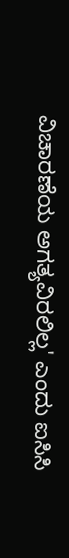ವಿಚಾರಣೆಯ ಅಗತ್ಯವಿರಲಿಲ್ಲ' ಎಂದು ಐಸಿಸಿ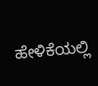ಹೇಳಿಕೆಯಲ್ಲಿ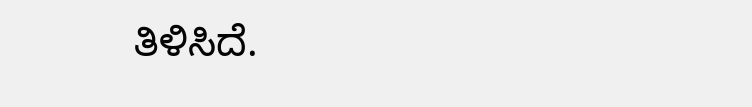ತಿಳಿಸಿದೆ.